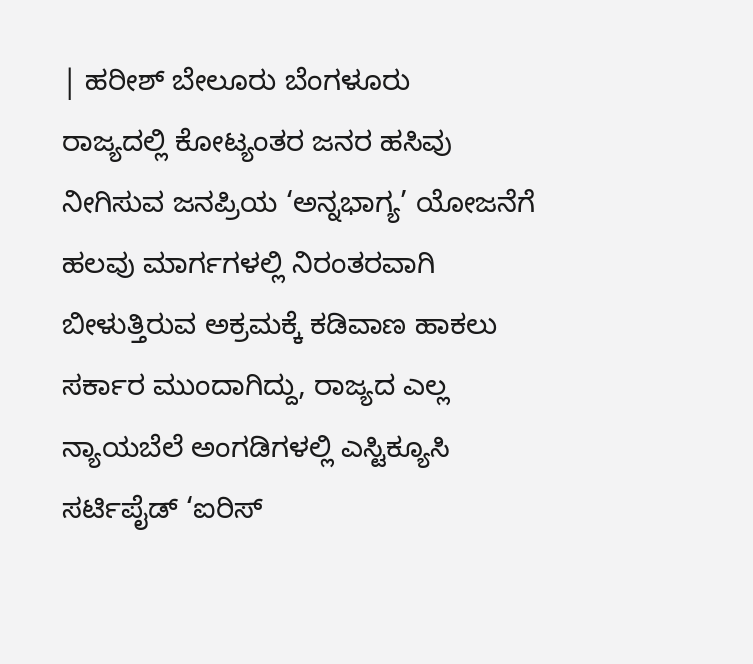| ಹರೀಶ್ ಬೇಲೂರು ಬೆಂಗಳೂರು
ರಾಜ್ಯದಲ್ಲಿ ಕೋಟ್ಯಂತರ ಜನರ ಹಸಿವು ನೀಗಿಸುವ ಜನಪ್ರಿಯ ‘ಅನ್ನಭಾಗ್ಯ’ ಯೋಜನೆಗೆ ಹಲವು ಮಾರ್ಗಗಳಲ್ಲಿ ನಿರಂತರವಾಗಿ ಬೀಳುತ್ತಿರುವ ಅಕ್ರಮಕ್ಕೆ ಕಡಿವಾಣ ಹಾಕಲು ಸರ್ಕಾರ ಮುಂದಾಗಿದ್ದು, ರಾಜ್ಯದ ಎಲ್ಲ ನ್ಯಾಯಬೆಲೆ ಅಂಗಡಿಗಳಲ್ಲಿ ಎಸ್ಟಿಕ್ಯೂಸಿ ಸರ್ಟಿಪೈಡ್ ‘ಐರಿಸ್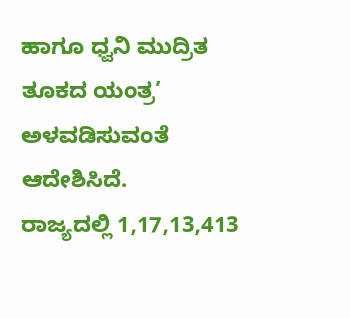ಹಾಗೂ ಧ್ವನಿ ಮುದ್ರಿತ ತೂಕದ ಯಂತ್ರ’ ಅಳವಡಿಸುವಂತೆ ಆದೇಶಿಸಿದೆ.
ರಾಜ್ಯದಲ್ಲಿ 1,17,13,413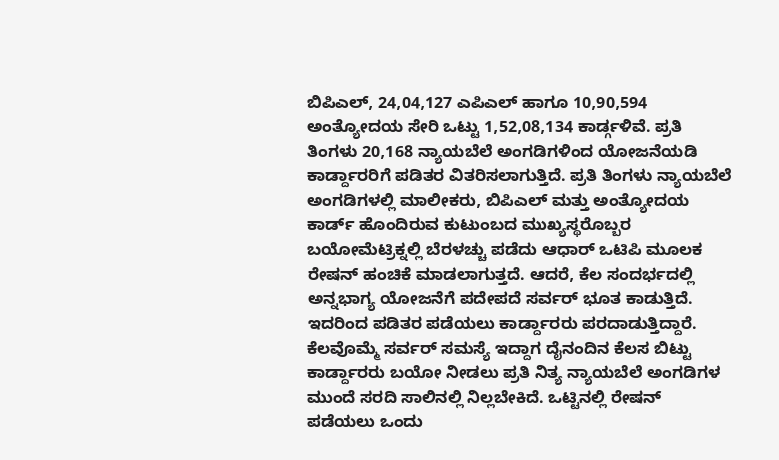ಬಿಪಿಎಲ್, 24,04,127 ಎಪಿಎಲ್ ಹಾಗೂ 10,90,594 ಅಂತ್ಯೋದಯ ಸೇರಿ ಒಟ್ಟು 1,52,08,134 ಕಾರ್ಡ್ಗಳಿವೆ. ಪ್ರತಿ ತಿಂಗಳು 20,168 ನ್ಯಾಯಬೆಲೆ ಅಂಗಡಿಗಳಿಂದ ಯೋಜನೆಯಡಿ ಕಾರ್ಡ್ದಾರರಿಗೆ ಪಡಿತರ ವಿತರಿಸಲಾಗುತ್ತಿದೆ. ಪ್ರತಿ ತಿಂಗಳು ನ್ಯಾಯಬೆಲೆ ಅಂಗಡಿಗಳಲ್ಲಿ ಮಾಲೀಕರು, ಬಿಪಿಎಲ್ ಮತ್ತು ಅಂತ್ಯೋದಯ ಕಾರ್ಡ್ ಹೊಂದಿರುವ ಕುಟುಂಬದ ಮುಖ್ಯಸ್ಥರೊಬ್ಬರ ಬಯೋಮೆಟ್ರಿಕ್ನಲ್ಲಿ ಬೆರಳಚ್ಚು ಪಡೆದು ಆಧಾರ್ ಒಟಿಪಿ ಮೂಲಕ ರೇಷನ್ ಹಂಚಿಕೆ ಮಾಡಲಾಗುತ್ತದೆ. ಆದರೆ, ಕೆಲ ಸಂದರ್ಭದಲ್ಲಿ ಅನ್ನಭಾಗ್ಯ ಯೋಜನೆಗೆ ಪದೇಪದೆ ಸರ್ವರ್ ಭೂತ ಕಾಡುತ್ತಿದೆ. ಇದರಿಂದ ಪಡಿತರ ಪಡೆಯಲು ಕಾರ್ಡ್ದಾರರು ಪರದಾಡುತ್ತಿದ್ದಾರೆ. ಕೆಲವೊಮ್ಮೆ ಸರ್ವರ್ ಸಮಸ್ಯೆ ಇದ್ದಾಗ ದೈನಂದಿನ ಕೆಲಸ ಬಿಟ್ಟು ಕಾರ್ಡ್ದಾರರು ಬಯೋ ನೀಡಲು ಪ್ರತಿ ನಿತ್ಯ ನ್ಯಾಯಬೆಲೆ ಅಂಗಡಿಗಳ ಮುಂದೆ ಸರದಿ ಸಾಲಿನಲ್ಲಿ ನಿಲ್ಲಬೇಕಿದೆ. ಒಟ್ಟಿನಲ್ಲಿ ರೇಷನ್ ಪಡೆಯಲು ಒಂದು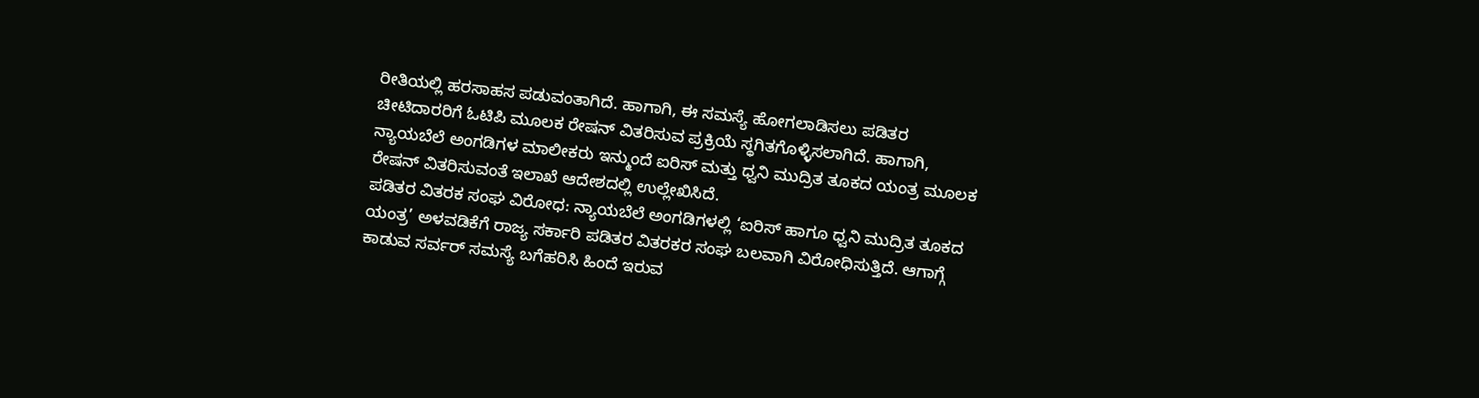ರೀತಿಯಲ್ಲಿ ಹರಸಾಹಸ ಪಡುವಂತಾಗಿದೆ. ಹಾಗಾಗಿ, ಈ ಸಮಸ್ಯೆ ಹೋಗಲಾಡಿಸಲು ಪಡಿತರ ಚೀಟಿದಾರರಿಗೆ ಓಟಿಪಿ ಮೂಲಕ ರೇಷನ್ ವಿತರಿಸುವ ಪ್ರಕ್ರಿಯೆ ಸ್ಥಗಿತಗೊಳ್ಳಿಸಲಾಗಿದೆ. ಹಾಗಾಗಿ, ನ್ಯಾಯಬೆಲೆ ಅಂಗಡಿಗಳ ಮಾಲೀಕರು ಇನ್ಮುಂದೆ ಐರಿಸ್ ಮತ್ತು ಧ್ವನಿ ಮುದ್ರಿತ ತೂಕದ ಯಂತ್ರ ಮೂಲಕ ರೇಷನ್ ವಿತರಿಸುವಂತೆ ಇಲಾಖೆ ಆದೇಶದಲ್ಲಿ ಉಲ್ಲೇಖಿಸಿದೆ.
ಪಡಿತರ ವಿತರಕ ಸಂಘ ವಿರೋಧ: ನ್ಯಾಯಬೆಲೆ ಅಂಗಡಿಗಳಲ್ಲಿ ‘ಐರಿಸ್ ಹಾಗೂ ಧ್ವನಿ ಮುದ್ರಿತ ತೂಕದ ಯಂತ್ರ’ ಅಳವಡಿಕೆಗೆ ರಾಜ್ಯ ಸರ್ಕಾರಿ ಪಡಿತರ ವಿತರಕರ ಸಂಘ ಬಲವಾಗಿ ವಿರೋಧಿಸುತ್ತಿದೆ. ಆಗಾಗ್ಗೆ ಕಾಡುವ ಸರ್ವರ್ ಸಮಸ್ಯೆ ಬಗೆಹರಿಸಿ ಹಿಂದೆ ಇರುವ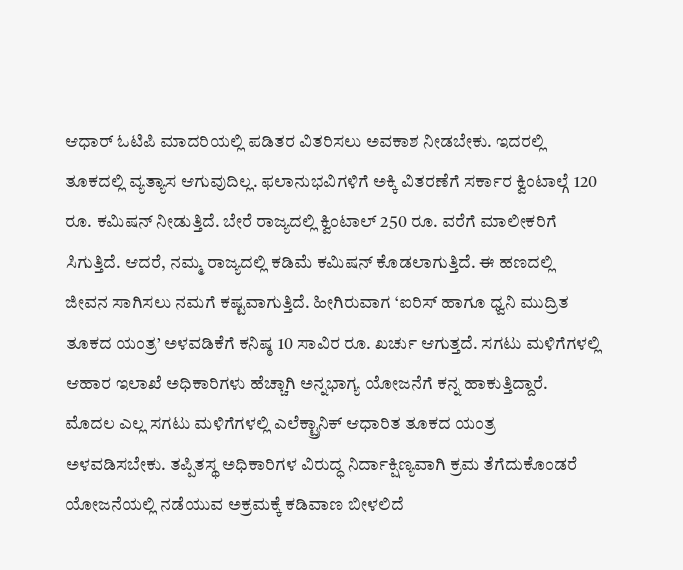ಆಧಾರ್ ಓಟಿಪಿ ಮಾದರಿಯಲ್ಲಿ ಪಡಿತರ ವಿತರಿಸಲು ಅವಕಾಶ ನೀಡಬೇಕು. ಇದರಲ್ಲಿ ತೂಕದಲ್ಲಿ ವ್ಯತ್ಯಾಸ ಆಗುವುದಿಲ್ಲ. ಫಲಾನುಭವಿಗಳಿಗೆ ಅಕ್ಕಿ ವಿತರಣೆಗೆ ಸರ್ಕಾರ ಕ್ವಿಂಟಾಲ್ಗೆ 120 ರೂ. ಕಮಿಷನ್ ನೀಡುತ್ತಿದೆ. ಬೇರೆ ರಾಜ್ಯದಲ್ಲಿ ಕ್ವಿಂಟಾಲ್ 250 ರೂ. ವರೆಗೆ ಮಾಲೀಕರಿಗೆ ಸಿಗುತ್ತಿದೆ. ಆದರೆ, ನಮ್ಮ ರಾಜ್ಯದಲ್ಲಿ ಕಡಿಮೆ ಕಮಿಷನ್ ಕೊಡಲಾಗುತ್ತಿದೆ. ಈ ಹಣದಲ್ಲಿ ಜೀವನ ಸಾಗಿಸಲು ನಮಗೆ ಕಷ್ಟವಾಗುತ್ತಿದೆ. ಹೀಗಿರುವಾಗ ‘ಐರಿಸ್ ಹಾಗೂ ಧ್ವನಿ ಮುದ್ರಿತ ತೂಕದ ಯಂತ್ರ’ ಅಳವಡಿಕೆಗೆ ಕನಿಷ್ಠ 10 ಸಾವಿರ ರೂ. ಖರ್ಚು ಆಗುತ್ತದೆ. ಸಗಟು ಮಳಿಗೆಗಳಲ್ಲಿ ಆಹಾರ ಇಲಾಖೆ ಅಧಿಕಾರಿಗಳು ಹೆಚ್ಚಾಗಿ ಅನ್ನಭಾಗ್ಯ ಯೋಜನೆಗೆ ಕನ್ನ ಹಾಕುತ್ತಿದ್ದಾರೆ. ಮೊದಲ ಎಲ್ಲ ಸಗಟು ಮಳಿಗೆಗಳಲ್ಲಿ ಎಲೆಕ್ಟ್ರಾನಿಕ್ ಆಧಾರಿತ ತೂಕದ ಯಂತ್ರ ಅಳವಡಿಸಬೇಕು. ತಪ್ಪಿತಸ್ಥ ಅಧಿಕಾರಿಗಳ ವಿರುದ್ಧ ನಿರ್ದಾಕ್ಷಿಣ್ಯವಾಗಿ ಕ್ರಮ ತೆಗೆದುಕೊಂಡರೆ ಯೋಜನೆಯಲ್ಲಿ ನಡೆಯುವ ಅಕ್ರಮಕ್ಕೆ ಕಡಿವಾಣ ಬೀಳಲಿದೆ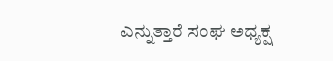ಎನ್ನುತ್ತಾರೆ ಸಂಘ ಅಧ್ಯಕ್ಷ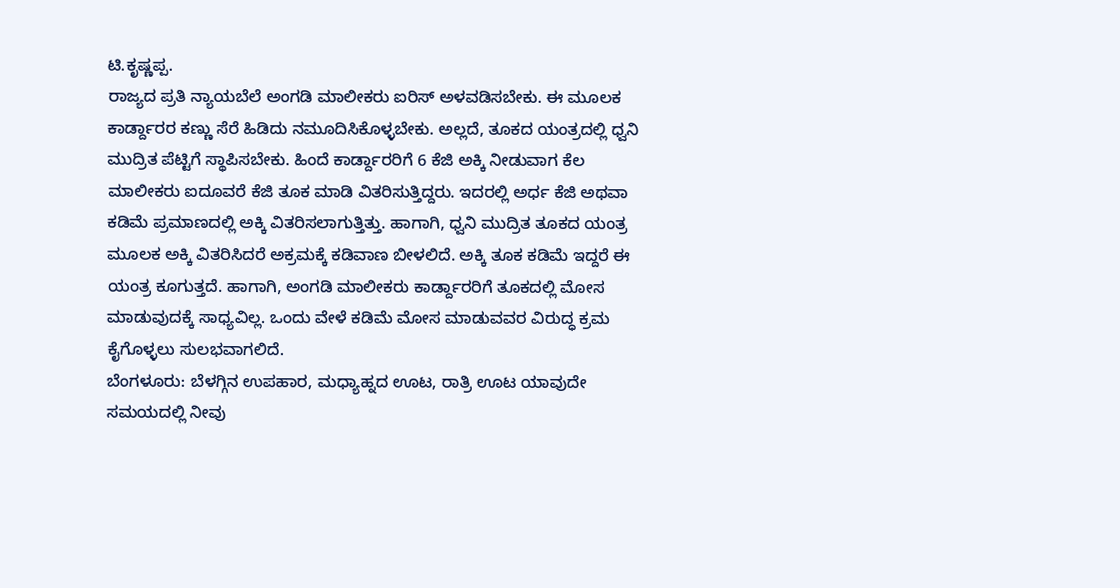ಟಿ.ಕೃಷ್ಣಪ್ಪ.
ರಾಜ್ಯದ ಪ್ರತಿ ನ್ಯಾಯಬೆಲೆ ಅಂಗಡಿ ಮಾಲೀಕರು ಐರಿಸ್ ಅಳವಡಿಸಬೇಕು. ಈ ಮೂಲಕ ಕಾರ್ಡ್ದಾರರ ಕಣ್ಣು ಸೆರೆ ಹಿಡಿದು ನಮೂದಿಸಿಕೊಳ್ಳಬೇಕು. ಅಲ್ಲದೆ, ತೂಕದ ಯಂತ್ರದಲ್ಲಿ ಧ್ವನಿ ಮುದ್ರಿತ ಪೆಟ್ಟಿಗೆ ಸ್ಥಾಪಿಸಬೇಕು. ಹಿಂದೆ ಕಾರ್ಡ್ದಾರರಿಗೆ 6 ಕೆಜಿ ಅಕ್ಕಿ ನೀಡುವಾಗ ಕೆಲ ಮಾಲೀಕರು ಐದೂವರೆ ಕೆಜಿ ತೂಕ ಮಾಡಿ ವಿತರಿಸುತ್ತಿದ್ದರು. ಇದರಲ್ಲಿ ಅರ್ಧ ಕೆಜಿ ಅಥವಾ ಕಡಿಮೆ ಪ್ರಮಾಣದಲ್ಲಿ ಅಕ್ಕಿ ವಿತರಿಸಲಾಗುತ್ತಿತ್ತು. ಹಾಗಾಗಿ, ಧ್ವನಿ ಮುದ್ರಿತ ತೂಕದ ಯಂತ್ರ ಮೂಲಕ ಅಕ್ಕಿ ವಿತರಿಸಿದರೆ ಅಕ್ರಮಕ್ಕೆ ಕಡಿವಾಣ ಬೀಳಲಿದೆ. ಅಕ್ಕಿ ತೂಕ ಕಡಿಮೆ ಇದ್ದರೆ ಈ ಯಂತ್ರ ಕೂಗುತ್ತದೆ. ಹಾಗಾಗಿ, ಅಂಗಡಿ ಮಾಲೀಕರು ಕಾರ್ಡ್ದಾರರಿಗೆ ತೂಕದಲ್ಲಿ ಮೋಸ ಮಾಡುವುದಕ್ಕೆ ಸಾಧ್ಯವಿಲ್ಲ. ಒಂದು ವೇಳೆ ಕಡಿಮೆ ಮೋಸ ಮಾಡುವವರ ವಿರುದ್ಧ ಕ್ರಮ ಕೈಗೊಳ್ಳಲು ಸುಲಭವಾಗಲಿದೆ.
ಬೆಂಗಳೂರು: ಬೆಳಗ್ಗಿನ ಉಪಹಾರ, ಮಧ್ಯಾಹ್ನದ ಊಟ, ರಾತ್ರಿ ಊಟ ಯಾವುದೇ ಸಮಯದಲ್ಲಿ ನೀವು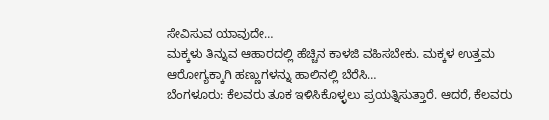ಸೇವಿಸುವ ಯಾವುದೇ…
ಮಕ್ಕಳು ತಿನ್ನುವ ಆಹಾರದಲ್ಲಿ ಹೆಚ್ಚಿನ ಕಾಳಜಿ ವಹಿಸಬೇಕು. ಮಕ್ಕಳ ಉತ್ತಮ ಆರೋಗ್ಯಕ್ಕಾಗಿ ಹಣ್ಣುಗಳನ್ನು ಹಾಲಿನಲ್ಲಿ ಬೆರೆಸಿ…
ಬೆಂಗಳೂರು: ಕೆಲವರು ತೂಕ ಇಳಿಸಿಕೊಳ್ಳಲು ಪ್ರಯತ್ನಿಸುತ್ತಾರೆ. ಆದರೆ, ಕೆಲವರು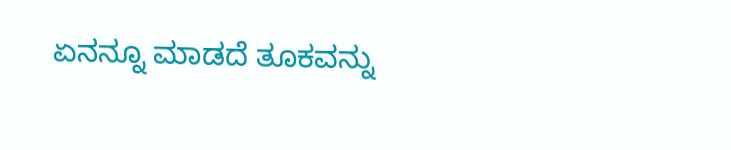ಏನನ್ನೂ ಮಾಡದೆ ತೂಕವನ್ನು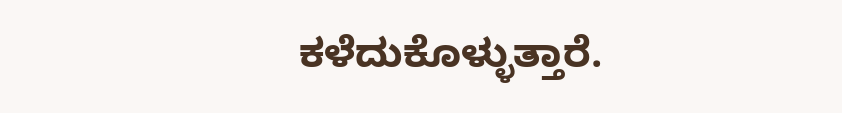ಕಳೆದುಕೊಳ್ಳುತ್ತಾರೆ.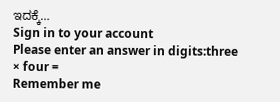ಇದಕ್ಕೆ…
Sign in to your account
Please enter an answer in digits:three × four =
Remember me